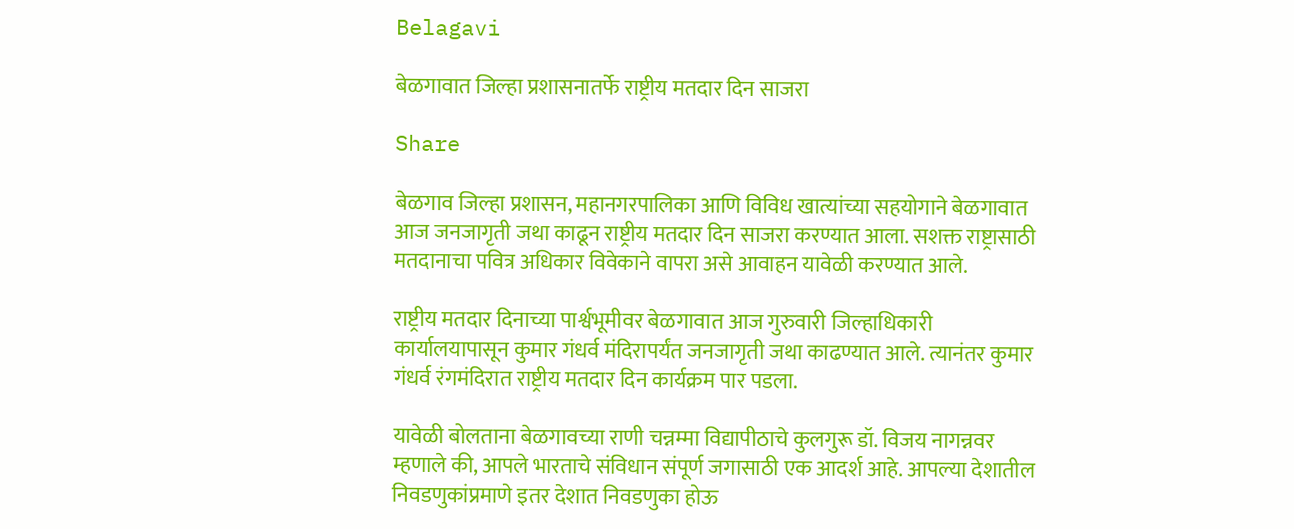Belagavi

बेळगावात जिल्हा प्रशासनातर्फे राष्ट्रीय मतदार दिन साजरा

Share

बेळगाव जिल्हा प्रशासन, महानगरपालिका आणि विविध खात्यांच्या सहयोगाने बेळगावात आज जनजागृती जथा काढून राष्ट्रीय मतदार दिन साजरा करण्यात आला. सशक्त राष्ट्रासाठी मतदानाचा पवित्र अधिकार विवेकाने वापरा असे आवाहन यावेळी करण्यात आले.

राष्ट्रीय मतदार दिनाच्या पार्श्वभूमीवर बेळगावात आज गुरुवारी जिल्हाधिकारी कार्यालयापासून कुमार गंधर्व मंदिरापर्यंत जनजागृती जथा काढण्यात आले. त्यानंतर कुमार गंधर्व रंगमंदिरात राष्ट्रीय मतदार दिन कार्यक्रम पार पडला.

यावेळी बोलताना बेळगावच्या राणी चन्नम्मा विद्यापीठाचे कुलगुरू डॉ. विजय नागन्नवर म्हणाले की, आपले भारताचे संविधान संपूर्ण जगासाठी एक आदर्श आहे. आपल्या देशातील निवडणुकांप्रमाणे इतर देशात निवडणुका होऊ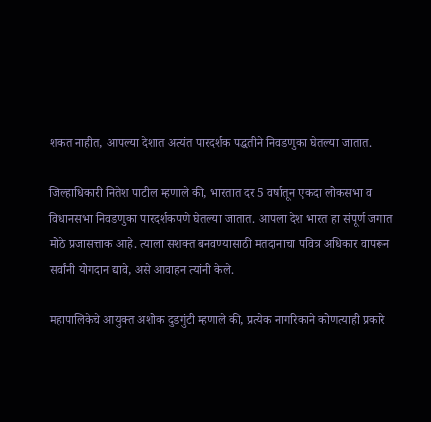शकत नाहीत, आपल्या देशात अत्यंत पारदर्शक पद्धतीने निवडणुका घेतल्या जातात.

जिल्हाधिकारी नितेश पाटील म्हणाले की, भारतात दर 5 वर्षातून एकदा लोकसभा व विधानसभा निवडणुका पारदर्शकपणे घेतल्या जातात. आपला देश भारत हा संपूर्ण जगात मोठे प्रजासत्ताक आहे. त्याला सशक्त बनवण्यासाठी मतदानाचा पवित्र अधिकार वापरून सर्वांनी योगदान द्यावे, असे आवाहन त्यांनी केले.

महापालिकेचे आयुक्त अशोक दुडगुंटी म्हणाले की, प्रत्येक नागरिकाने कोणत्याही प्रकारे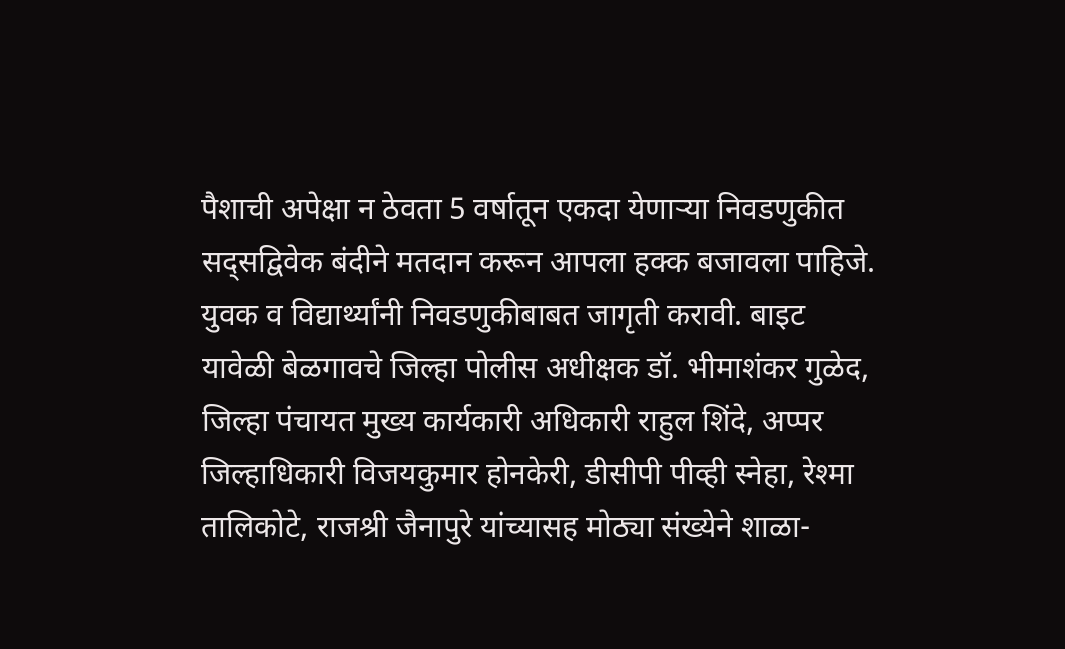पैशाची अपेक्षा न ठेवता 5 वर्षातून एकदा येणाऱ्या निवडणुकीत सद्सद्विवेक बंदीने मतदान करून आपला हक्क बजावला पाहिजे. युवक व विद्यार्थ्यांनी निवडणुकीबाबत जागृती करावी. बाइट
यावेळी बेळगावचे जिल्हा पोलीस अधीक्षक डॉ. भीमाशंकर गुळेद, जिल्हा पंचायत मुख्य कार्यकारी अधिकारी राहुल शिंदे, अप्पर जिल्हाधिकारी विजयकुमार होनकेरी, डीसीपी पीव्ही स्नेहा, रेश्मा तालिकोटे, राजश्री जैनापुरे यांच्यासह मोठ्या संख्येने शाळा-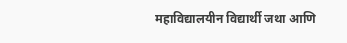महाविद्यालयीन विद्यार्थी जथा आणि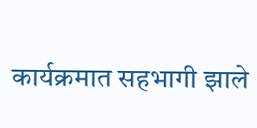कार्यक्रमात सहभागी झाले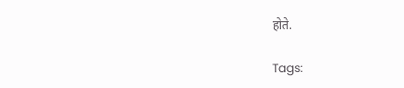होते.

Tags: